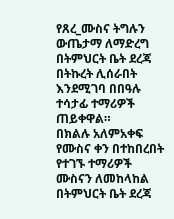የጸረ_ሙስና ትግሉን ውጤታማ ለማድረግ በትምህርት ቤት ደረጃ በትኩረት ሊሰራበት እንደሚገባ በበዓሉ ተሳታፊ ተማሪዎች ጠይቀዋል።
በክልሉ አለምአቀፍ የሙስና ቀን በተከበረበት የተገኙ ተማሪዎች ሙስናን ለመከላከል በትምህርት ቤት ደረጃ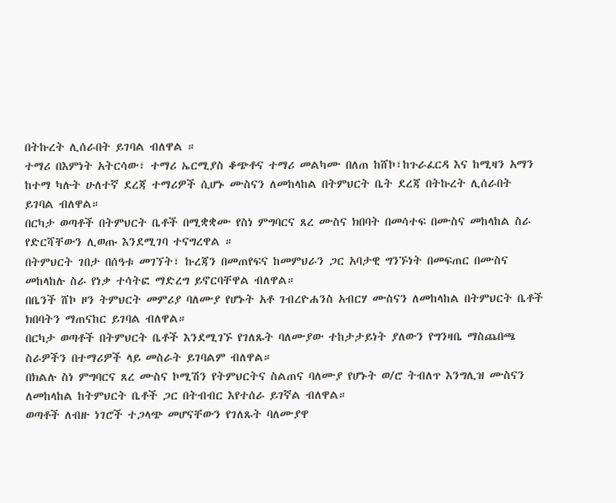በትኩረት ሊሰራበት ይገባል ብለዋል ።
ተማሪ በእምነት አትርሳው፣ ተማሪ ኤርሚያስ ቆጭቶና ተማሪ መልካሙ በለጠ ከሸኮ፣ከጉራፈርዳ እና ከሚዛን አማን ከተማ ካሉት ሁለተኛ ደረጃ ተማሪዎች ሲሆኑ ሙስናን ለመከላከል በትምህርት ቤት ደረጃ በትኩረት ሊሰራበት ይገባል ብለዋል።
በርካታ ወጣቶች በትምህርት ቤቶች በሚቋቋሙ የስነ ምግባርና ጸረ ሙስና ክበባት በመሳተፍ በሙስና መከላከል ስራ የድርሻቸውን ሊወጡ እንደሚገባ ተናግረዋል ።
በትምህርት ገበታ በሰዓቱ መገኘት፣ ኩረጃን በመጠየፍና ከመምህራን ጋር አባታዊ ግንኙነት በመፍጠር በሙስና መከላከሉ ስራ የነቃ ተሳትፎ ማድረግ ይኖርባቸዋል ብለዋል።
በቤንች ሸኮ ዞን ትምህርት መምሪያ ባለሙያ የሆኑት አቶ ገብረዮሐንስ አብርሃ ሙስናን ለመከላከል በትምህርት ቤቶች ክበባትን ማጠናከር ይገባል ብለዋል።
በርካታ ወጣቶች በትምህርት ቤቶች እንደሚገኙ የገለጹት ባለሙያው ተከታታይነት ያለውን የግንዛቤ ማስጨበጫ ስራዎችን በተማሪዎች ላይ መስራት ይገባልም ብለዋል።
በክልሉ ስነ ምግባርና ጸረ ሙስና ኮሚሽን የትምህርትና ስልጠና ባለሙያ የሆኑት ወ/ሮ ትብለጥ እንግሊዝ ሙስናን ለመከላከል ከትምህርት ቤቶች ጋር በትብብር እየተሰራ ይገኛል ብለዋል።
ወጣቶች ለብዙ ነገሮች ተጋላጭ መሆናቸውን የገለጹት ባለሙያዋ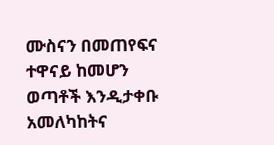ሙስናን በመጠየፍና ተዋናይ ከመሆን ወጣቶች እንዲታቀቡ አመለካከትና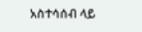አስተሳሰብ ላይ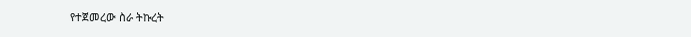የተጀመረው ስራ ትኩረት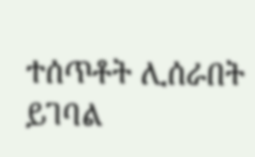ተሰጥቶት ሊሰራበት ይገባል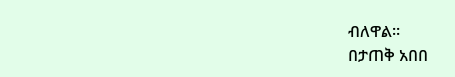ብለዋል።
በታጠቅ አበበ